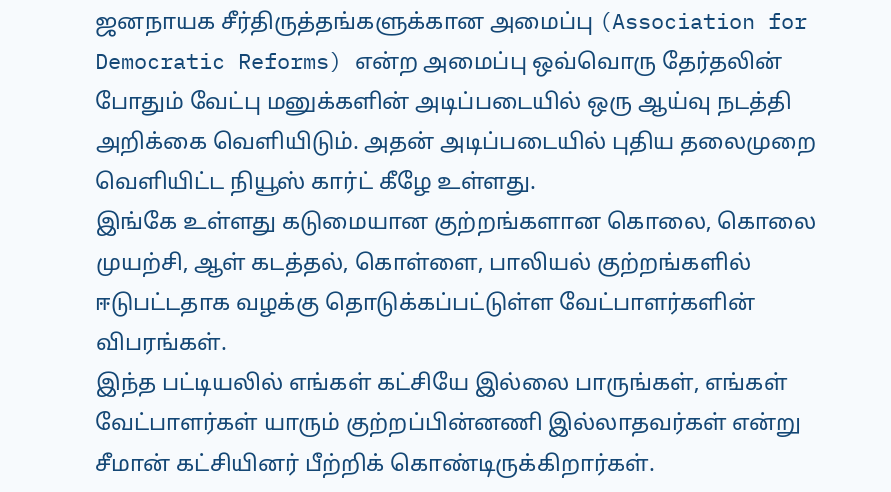ஜனநாயக சீர்திருத்தங்களுக்கான அமைப்பு (Association for Democratic Reforms) என்ற அமைப்பு ஒவ்வொரு தேர்தலின் போதும் வேட்பு மனுக்களின் அடிப்படையில் ஒரு ஆய்வு நடத்தி அறிக்கை வெளியிடும். அதன் அடிப்படையில் புதிய தலைமுறை வெளியிட்ட நியூஸ் கார்ட் கீழே உள்ளது.
இங்கே உள்ளது கடுமையான குற்றங்களான கொலை, கொலை முயற்சி, ஆள் கடத்தல், கொள்ளை, பாலியல் குற்றங்களில் ஈடுபட்டதாக வழக்கு தொடுக்கப்பட்டுள்ள வேட்பாளர்களின் விபரங்கள்.
இந்த பட்டியலில் எங்கள் கட்சியே இல்லை பாருங்கள், எங்கள் வேட்பாளர்கள் யாரும் குற்றப்பின்னணி இல்லாதவர்கள் என்று சீமான் கட்சியினர் பீற்றிக் கொண்டிருக்கிறார்கள்.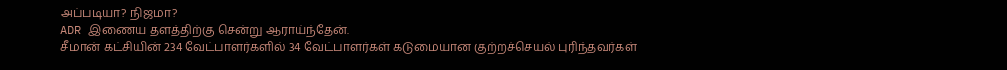அப்படியா? நிஜமா?
ADR இணைய தளத்திற்கு சென்று ஆராய்ந்தேன்.
சீமான் கட்சியின் 234 வேட்பாளர்களில் 34 வேட்பாளர்கள் கடுமையான குற்றச்செயல் புரிந்தவர்கள்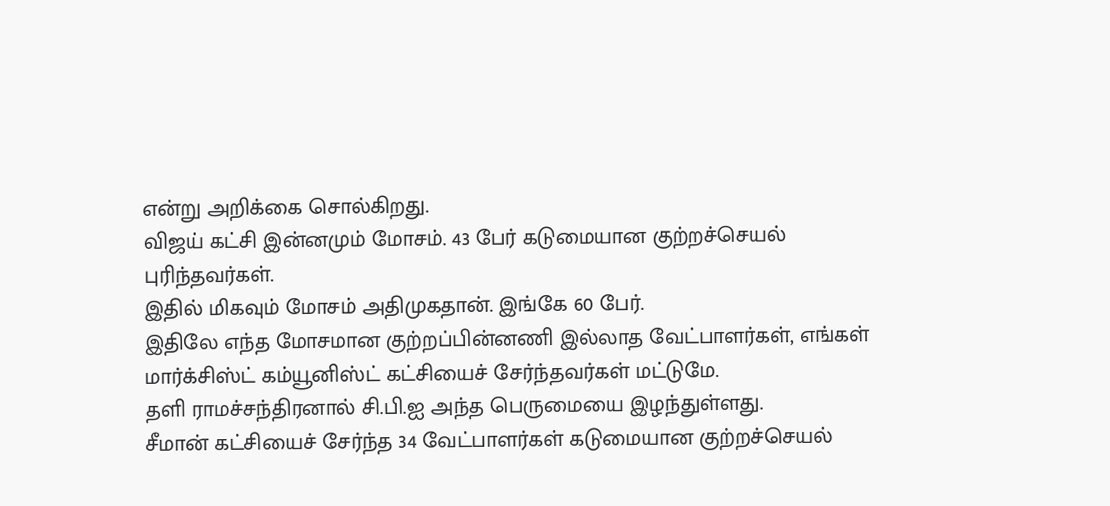என்று அறிக்கை சொல்கிறது.
விஜய் கட்சி இன்னமும் மோசம். 43 பேர் கடுமையான குற்றச்செயல் புரிந்தவர்கள்.
இதில் மிகவும் மோசம் அதிமுகதான். இங்கே 60 பேர்.
இதிலே எந்த மோசமான குற்றப்பின்னணி இல்லாத வேட்பாளர்கள், எங்கள் மார்க்சிஸ்ட் கம்யூனிஸ்ட் கட்சியைச் சேர்ந்தவர்கள் மட்டுமே.
தளி ராமச்சந்திரனால் சி.பி.ஐ அந்த பெருமையை இழந்துள்ளது.
சீமான் கட்சியைச் சேர்ந்த 34 வேட்பாளர்கள் கடுமையான குற்றச்செயல்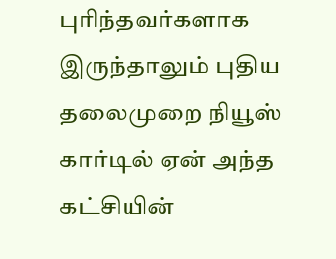புரிந்தவர்களாக இருந்தாலும் புதிய தலைமுறை நியூஸ் கார்டில் ஏன் அந்த கட்சியின்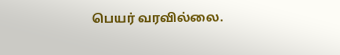பெயர் வரவில்லை.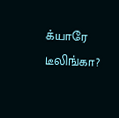க்யாரே டீலிங்கா?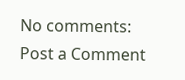No comments:
Post a Comment